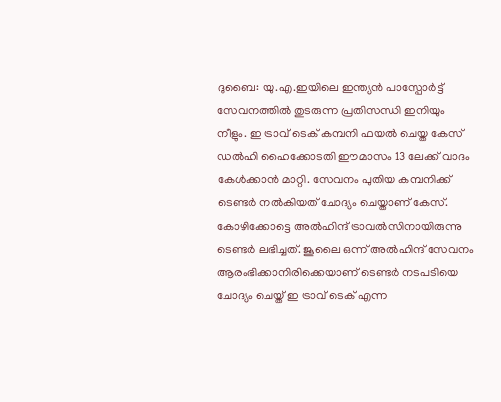ദുബൈ: യു.എ.ഇയിലെ ഇന്ത്യൻ പാസ്പോർട്ട് സേവനത്തിൽ തുടരുന്ന പ്രതിസന്ധി ഇനിയും നീളും. ഇ ട്രാവ് ടെക് കമ്പനി ഫയൽ ചെയ്ത കേസ് ഡൽഹി ഹൈക്കോടതി ഈമാസം 13 ലേക്ക് വാദം കേൾക്കാൻ മാറ്റി. സേവനം പുതിയ കമ്പനിക്ക് ടെണ്ടർ നൽകിയത് ചോദ്യം ചെയ്താണ് കേസ്. കോഴിക്കോട്ടെ അൽഹിന്ദ് ട്രാവൽസിനായിരുന്നു ടെണ്ടർ ലഭിച്ചത്. ജൂലൈ ഒന്ന് അൽഹിന്ദ് സേവനം ആരംഭിക്കാനിരിക്കെയാണ് ടെണ്ടർ നടപടിയെ ചോദ്യം ചെയ്ത് ഇ ട്രാവ് ടെക് എന്ന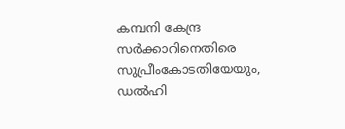കമ്പനി കേന്ദ്ര സർക്കാറിനെതിരെ സുപ്രീംകോടതിയേയും, ഡൽഹി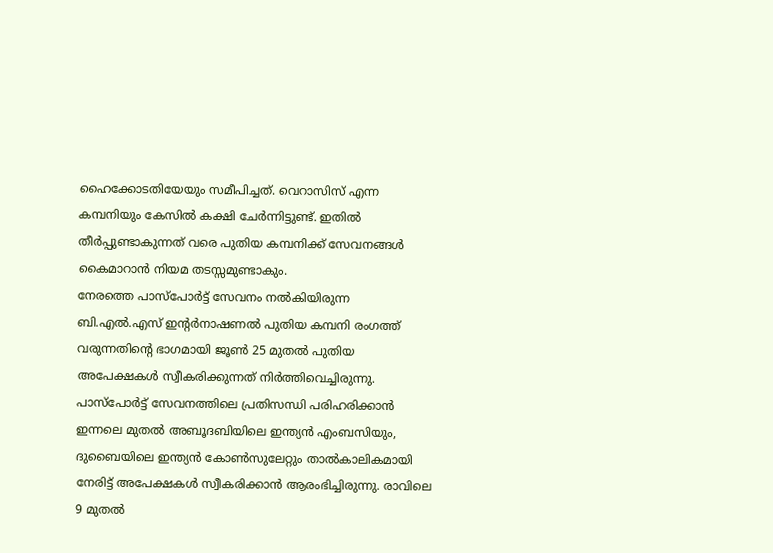ഹൈക്കോടതിയേയും സമീപിച്ചത്. വെറാസിസ് എന്ന കമ്പനിയും കേസിൽ കക്ഷി ചേർന്നിട്ടുണ്ട്. ഇതിൽ തീർപ്പുണ്ടാകുന്നത് വരെ പുതിയ കമ്പനിക്ക് സേവനങ്ങൾ കൈമാറാൻ നിയമ തടസ്സമുണ്ടാകും.
നേരത്തെ പാസ്പോർട്ട് സേവനം നൽകിയിരുന്ന ബി.എൽ.എസ് ഇന്റർനാഷണൽ പുതിയ കമ്പനി രംഗത്ത് വരുന്നതിന്റെ ഭാഗമായി ജൂൺ 25 മുതൽ പുതിയ അപേക്ഷകൾ സ്വീകരിക്കുന്നത് നിർത്തിവെച്ചിരുന്നു. പാസ്പോർട്ട് സേവനത്തിലെ പ്രതിസന്ധി പരിഹരിക്കാൻ ഇന്നലെ മുതൽ അബൂദബിയിലെ ഇന്ത്യൻ എംബസിയും, ദുബൈയിലെ ഇന്ത്യൻ കോൺസുലേറ്റും താൽകാലികമായി നേരിട്ട് അപേക്ഷകൾ സ്വീകരിക്കാൻ ആരംഭിച്ചിരുന്നു. രാവിലെ 9 മുതൽ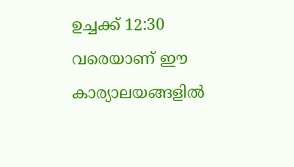ഉച്ചക്ക് 12:30 വരെയാണ് ഈ കാര്യാലയങ്ങളിൽ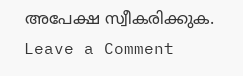അപേക്ഷ സ്വീകരിക്കുക.
Leave a Comment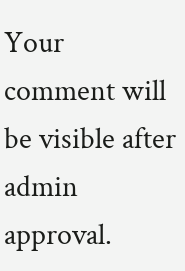Your comment will be visible after admin approval.